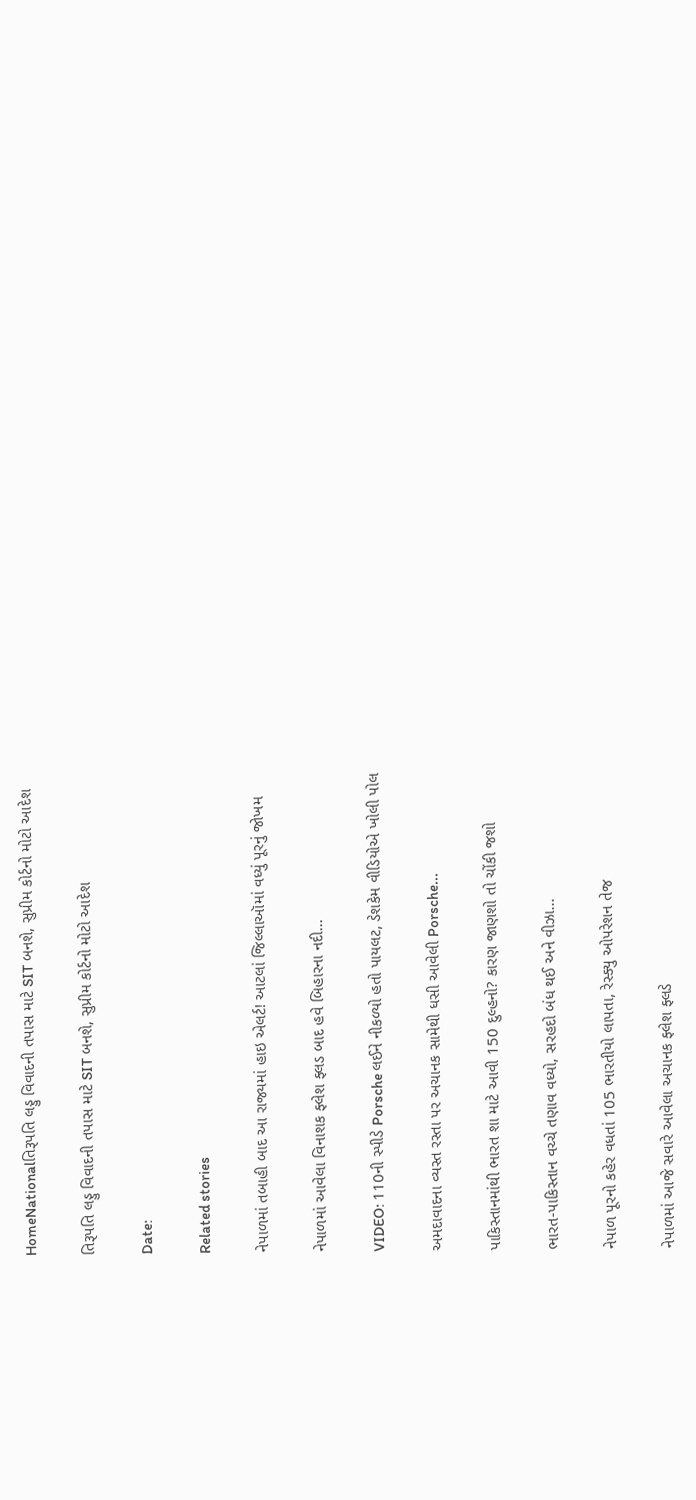HomeNationalતિરૂપતિ લડ્ડુ વિવાદની તપાસ માટે SIT બનશે, સુપ્રીમ કોર્ટનો મોટો આદેશ

તિરૂપતિ લડ્ડુ વિવાદની તપાસ માટે SIT બનશે, સુપ્રીમ કોર્ટનો મોટો આદેશ

Date:

Related stories

નેપાળમાં તબાહી બાદ આ રાજ્યમાં હાઇ એલર્ટ! આટલાં જિલ્લાઑમાં વધ્યું પૂરનું જોખમ

નેપાળમાં આવેલા વિનાશક ફ્લેશ ફ્લડ બાદ હવે બિહારના નદી...

VIDEO: 110ની સ્પીડે Porsche લઈને નીકળ્યો હતો પાયલટ, ડેશકેમ વીડિયોએ ખોલી પોલ

અમદાવાદના વ્યસ્ત રસ્તા પર અચાનક સામેથી ધસી આવેલી Porsche...

પાકિસ્તાનમાંથી ભારત શા માટે આવી 150 દુલ્હનો? કારણ જાણશો તો ચોંકી જશો

ભારત-પાકિસ્તાન વચ્ચે તણાવ વધ્યો, સરહદો બંધ થઈ અને વીઝા...

નેપાળ પૂરનો કહેર વધતાં 105 ભારતીયો લાપતા, રેસ્ક્યુ ઓપરેશન તેજ

નેપાળમાં આજે સવારે આવેલા અચાનક ફ્લેશ ફ્લડે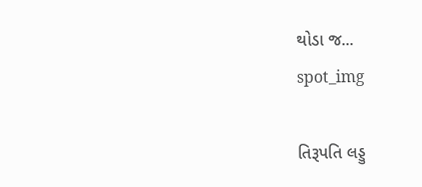થોડા જ...
spot_img

તિરૂપતિ લડ્ડુ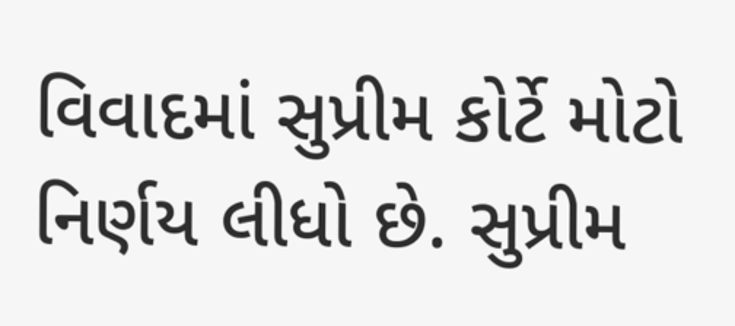વિવાદમાં સુપ્રીમ કોર્ટે મોટો નિર્ણય લીધો છે. સુપ્રીમ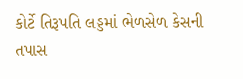કોર્ટે તિરૂપતિ લડ્ડમાં ભેળસેળ કેસની તપાસ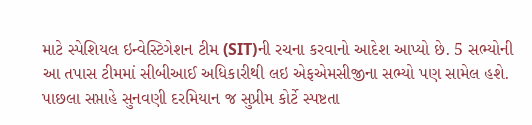માટે સ્પેશિયલ ઇન્વેસ્ટિગેશન ટીમ (SIT)ની રચના કરવાનો આદેશ આપ્યો છે. 5 સભ્યોની આ તપાસ ટીમમાં સીબીઆઈ અધિકારીથી લઇ એફએમસીજીના સભ્યો પણ સામેલ હશે. પાછલા સપ્તાહે સુનવણી દરમિયાન જ સુપ્રીમ કોર્ટે સ્પષ્ટતા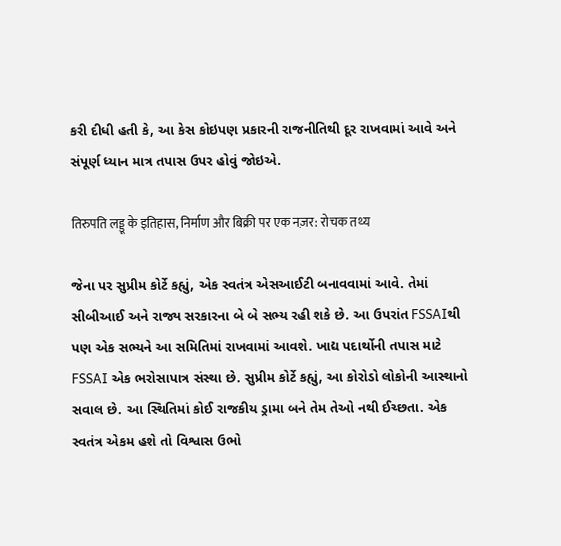કરી દીધી હતી કે, આ કેસ કોઇપણ પ્રકારની રાજનીતિથી દૂર રાખવામાં આવે અને સંપૂર્ણ ધ્યાન માત્ર તપાસ ઉપર હોવું જોઇએ.

तिरुपति लड्डू के इतिहास, निर्माण और बिक्री पर एक नज़र: रोचक तथ्य

જેના પર સુપ્રીમ કોર્ટે કહ્યું, એક સ્વતંત્ર એસઆઈટી બનાવવામાં આવે. તેમાં સીબીઆઈ અને રાજ્ય સરકારના બે બે સભ્ય રહી શકે છે. આ ઉપરાંત FSSAIથી પણ એક સભ્યને આ સમિતિમાં રાખવામાં આવશે. ખાદ્ય પદાર્થોની તપાસ માટે FSSAI એક ભરોસાપાત્ર સંસ્થા છે. સુપ્રીમ કોર્ટે કહ્યું, આ કોરોડો લોકોની આસ્થાનો સવાલ છે. આ સ્થિતિમાં કોઈ રાજકીય ડ્રામા બને તેમ તેઓ નથી ઈચ્છતા. એક સ્વતંત્ર એકમ હશે તો વિશ્વાસ ઉભો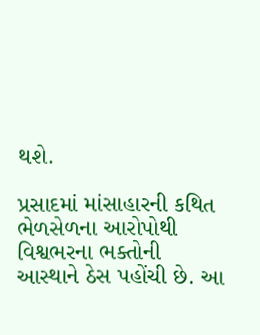થશે.

પ્રસાદમાં માંસાહારની કથિત ભેળસેળના આરોપોથી વિશ્વભરના ભક્તોની આસ્થાને ઠેસ પહોંચી છે. આ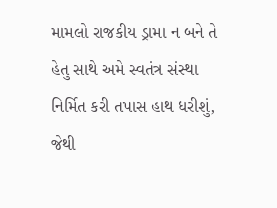મામલો રાજકીય ડ્રામા ન બને તે હેતુ સાથે અમે સ્વતંત્ર સંસ્થા નિર્મિત કરી તપાસ હાથ ધરીશું, જેથી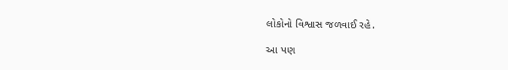લોકોનો વિશ્વાસ જળવાઈ રહે.

આ પણ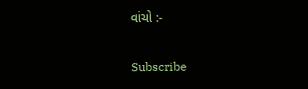વાંચો :-

Subscribe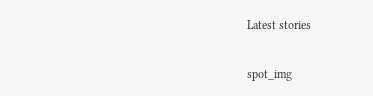Latest stories

spot_img